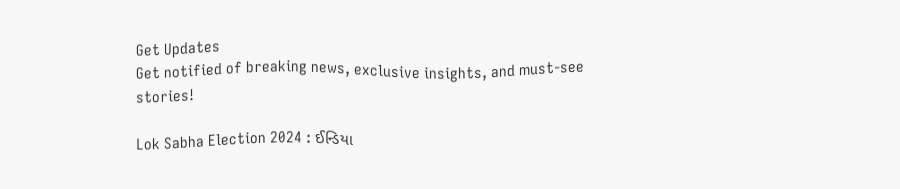Get Updates
Get notified of breaking news, exclusive insights, and must-see stories!

Lok Sabha Election 2024 : ઈન્ડિયા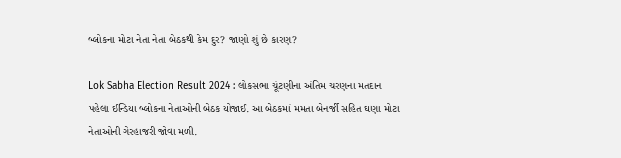બ્લોકના મોટા નેતા નેતા બેઠકથી કેમ દુર? જાણો શું છે કારણ?

Lok Sabha Election Result 2024 : લોકસભા ચૂંટણીના અંતિમ ચરણના મતદાન પહેલા ઈન્ડિયા બ્લોકના નેતાઓની બેઠક યોજાઈ. આ બેઠકમાં મમતા બેનર્જી સહિત ઘણા મોટા નેતાઓની ગેરહાજરી જોવા મળી.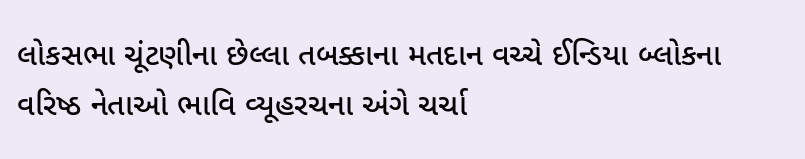લોકસભા ચૂંટણીના છેલ્લા તબક્કાના મતદાન વચ્ચે ઈન્ડિયા બ્લોકના વરિષ્ઠ નેતાઓ ભાવિ વ્યૂહરચના અંગે ચર્ચા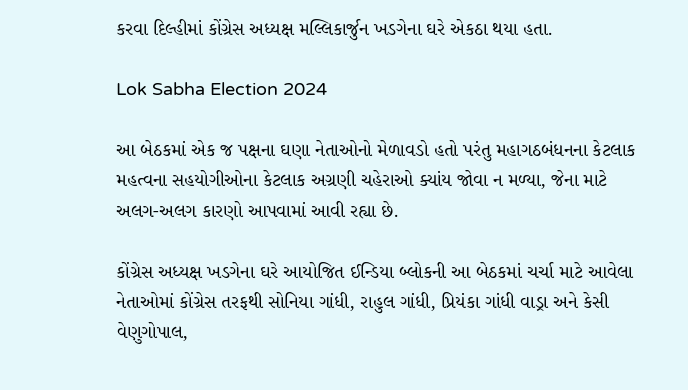કરવા દિલ્હીમાં કોંગ્રેસ અધ્યક્ષ મલ્લિકાર્જુન ખડગેના ઘરે એકઠા થયા હતા.

Lok Sabha Election 2024

આ બેઠકમાં એક જ પક્ષના ઘણા નેતાઓનો મેળાવડો હતો પરંતુ મહાગઠબંધનના કેટલાક મહત્વના સહયોગીઓના કેટલાક અગ્રણી ચહેરાઓ ક્યાંય જોવા ન મળ્યા, જેના માટે અલગ-અલગ કારણો આપવામાં આવી રહ્યા છે.

કોંગ્રેસ અધ્યક્ષ ખડગેના ઘરે આયોજિત ઈન્ડિયા બ્લોકની આ બેઠકમાં ચર્ચા માટે આવેલા નેતાઓમાં કોંગ્રેસ તરફથી સોનિયા ગાંધી, રાહુલ ગાંધી, પ્રિયંકા ગાંધી વાડ્રા અને કેસી વેણુગોપાલ,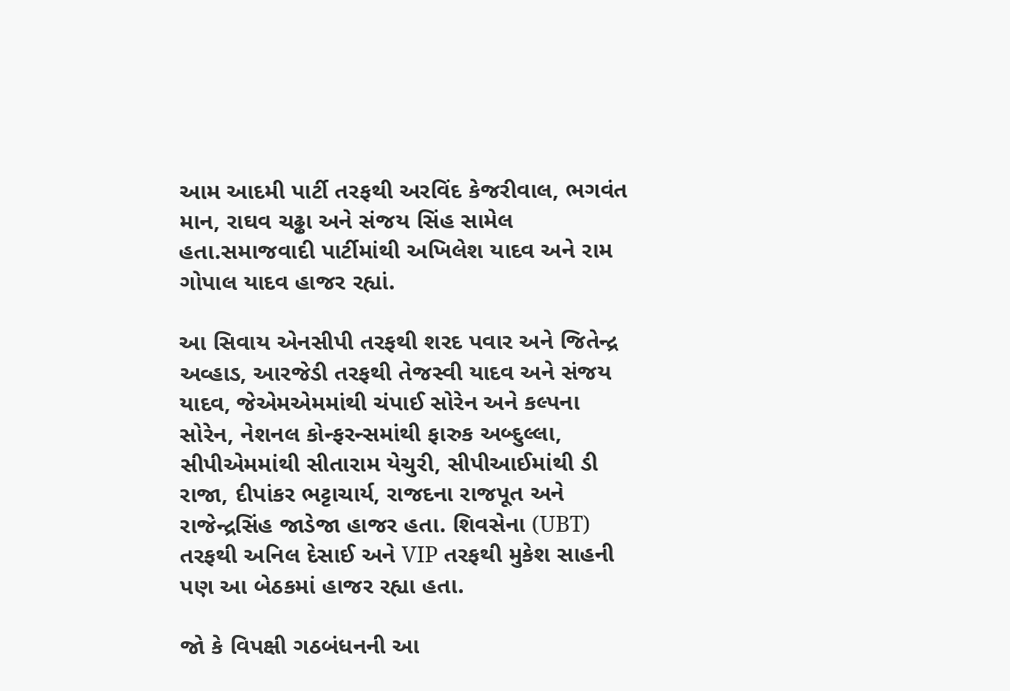આમ આદમી પાર્ટી તરફથી અરવિંદ કેજરીવાલ, ભગવંત માન, રાઘવ ચઢ્ઢા અને સંજય સિંહ સામેલ હતા.સમાજવાદી પાર્ટીમાંથી અખિલેશ યાદવ અને રામ ગોપાલ યાદવ હાજર રહ્યાં.

આ સિવાય એનસીપી તરફથી શરદ પવાર અને જિતેન્દ્ર અવ્હાડ, આરજેડી તરફથી તેજસ્વી યાદવ અને સંજય યાદવ, જેએમએમમાંથી ચંપાઈ સોરેન અને કલ્પના સોરેન, નેશનલ કોન્ફરન્સમાંથી ફારુક અબ્દુલ્લા, સીપીએમમાંથી સીતારામ યેચુરી, સીપીઆઈમાંથી ડી રાજા, દીપાંકર ભટ્ટાચાર્ય, રાજદના રાજપૂત અને રાજેન્દ્રસિંહ જાડેજા હાજર હતા. શિવસેના (UBT) તરફથી અનિલ દેસાઈ અને VIP તરફથી મુકેશ સાહની પણ આ બેઠકમાં હાજર રહ્યા હતા.

જો કે વિપક્ષી ગઠબંધનની આ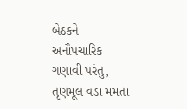બેઠકને અનૌપચારિક ગણાવી પરંતુ, તૃણમૂલ વડા મમતા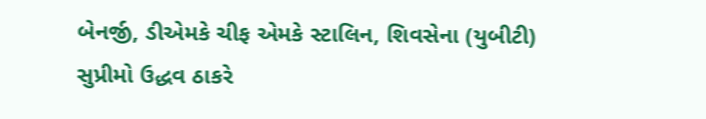બેનર્જી, ડીએમકે ચીફ એમકે સ્ટાલિન, શિવસેના (યુબીટી) સુપ્રીમો ઉદ્ધવ ઠાકરે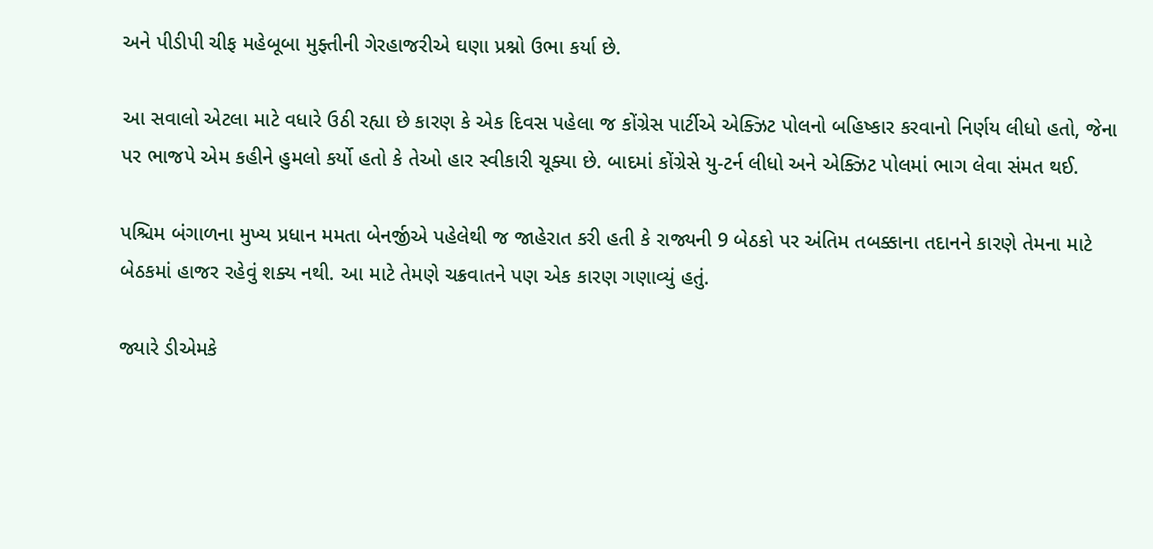અને પીડીપી ચીફ મહેબૂબા મુફ્તીની ગેરહાજરીએ ઘણા પ્રશ્નો ઉભા કર્યા છે.

આ સવાલો એટલા માટે વધારે ઉઠી રહ્યા છે કારણ કે એક દિવસ પહેલા જ કોંગ્રેસ પાર્ટીએ એક્ઝિટ પોલનો બહિષ્કાર કરવાનો નિર્ણય લીધો હતો, જેના પર ભાજપે એમ કહીને હુમલો કર્યો હતો કે તેઓ હાર સ્વીકારી ચૂક્યા છે. બાદમાં કોંગ્રેસે યુ-ટર્ન લીધો અને એક્ઝિટ પોલમાં ભાગ લેવા સંમત થઈ.

પશ્ચિમ બંગાળના મુખ્ય પ્રધાન મમતા બેનર્જીએ પહેલેથી જ જાહેરાત કરી હતી કે રાજ્યની 9 બેઠકો પર અંતિમ તબક્કાના તદાનને કારણે તેમના માટે બેઠકમાં હાજર રહેવું શક્ય નથી. આ માટે તેમણે ચક્રવાતને પણ એક કારણ ગણાવ્યું હતું.

જ્યારે ડીએમકે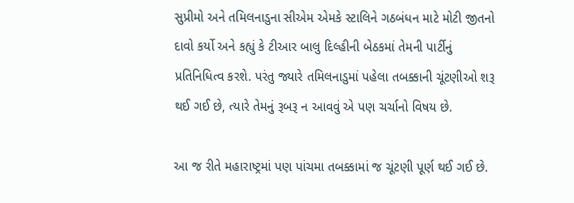સુપ્રીમો અને તમિલનાડુના સીએમ એમકે સ્ટાલિને ગઠબંધન માટે મોટી જીતનો દાવો કર્યો અને કહ્યું કે ટીઆર બાલુ દિલ્હીની બેઠકમાં તેમની પાર્ટીનું પ્રતિનિધિત્વ કરશે. પરંતુ જ્યારે તમિલનાડુમાં પહેલા તબક્કાની ચૂંટણીઓ શરૂ થઈ ગઈ છે, ત્યારે તેમનું રૂબરૂ ન આવવું એ પણ ચર્ચાનો વિષય છે.

આ જ રીતે મહારાષ્ટ્રમાં પણ પાંચમા તબક્કામાં જ ચૂંટણી પૂર્ણ થઈ ગઈ છે.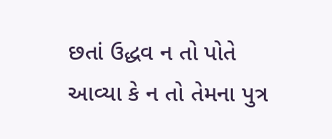છતાં ઉદ્ધવ ન તો પોતે આવ્યા કે ન તો તેમના પુત્ર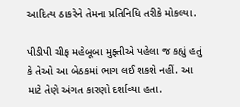આદિત્ય ઠાકરેને તેમના પ્રતિનિધિ તરીકે મોકલ્યા.

પીડીપી ચીફ મહેબૂબા મુફ્તીએ પહેલા જ કહ્યું હતું કે તેઓ આ બેઠકમાં ભાગ લઈ શકશે નહીં. આ માટે તેણે અંગત કારણો દર્શાવ્યા હતા.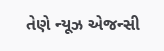તેણે ન્યૂઝ એજન્સી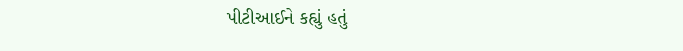પીટીઆઈને કહ્યું હતું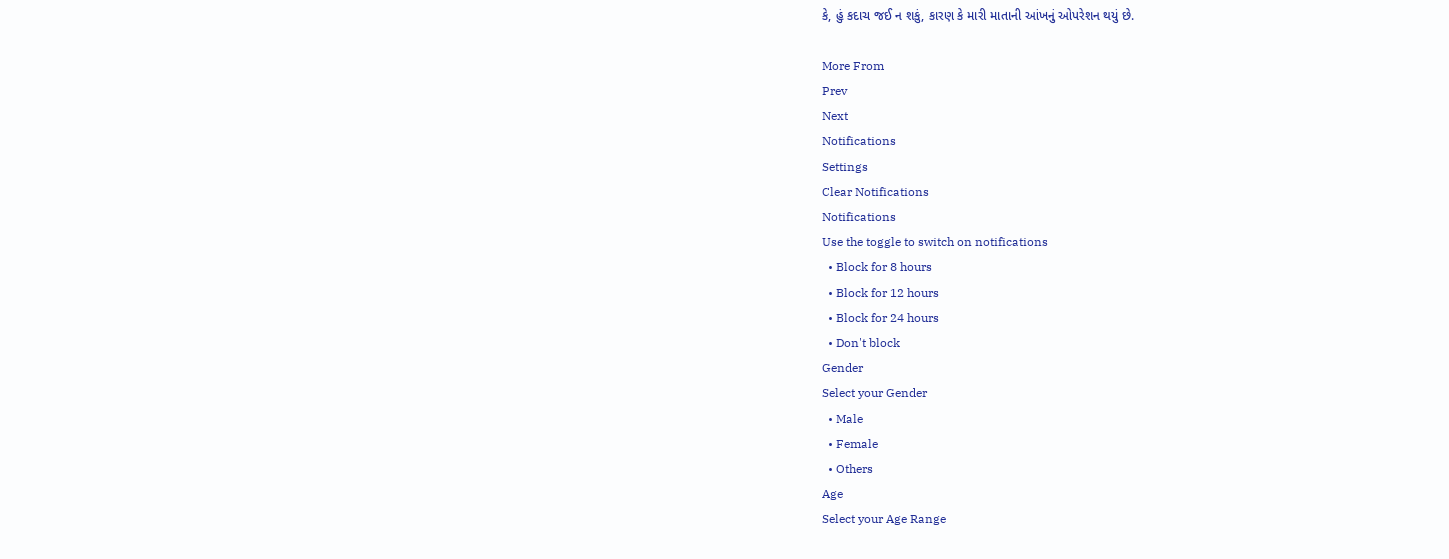કે, હું કદાચ જઈ ન શકું, કારણ કે મારી માતાની આંખનું ઓપરેશન થયું છે.

More From
Prev
Next
Notifications
Settings
Clear Notifications
Notifications
Use the toggle to switch on notifications
  • Block for 8 hours
  • Block for 12 hours
  • Block for 24 hours
  • Don't block
Gender
Select your Gender
  • Male
  • Female
  • Others
Age
Select your Age Range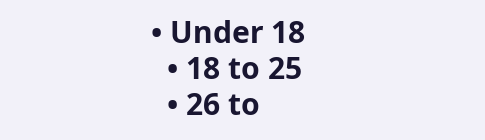• Under 18
  • 18 to 25
  • 26 to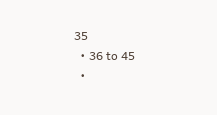35
  • 36 to 45
  •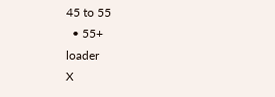45 to 55
  • 55+
loader
X